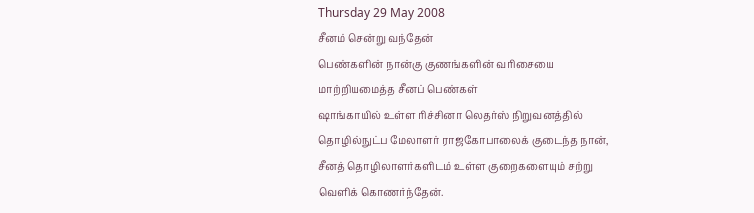Thursday 29 May 2008
சீனம் சென்று வந்தேன்
பெண்களின் நான்கு குணங்களின் வரிசையை மாற்றியமைத்த சீனப் பெண்கள்
ஷாங்காயில் உள்ள ரிச்சினா லெதர்ஸ் நிறுவனத்தில் தொழில்நுட்ப மேலாளர் ராஜகோபாலைக் குடைந்த நான், சீனத் தொழிலாளர்களிடம் உள்ள குறைகளையும் சற்று வெளிக் கொணர்ந்தேன்.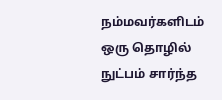நம்மவர்களிடம் ஒரு தொழில் நுட்பம் சார்ந்த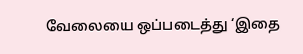வேலையை ஒப்படைத்து ‘இதை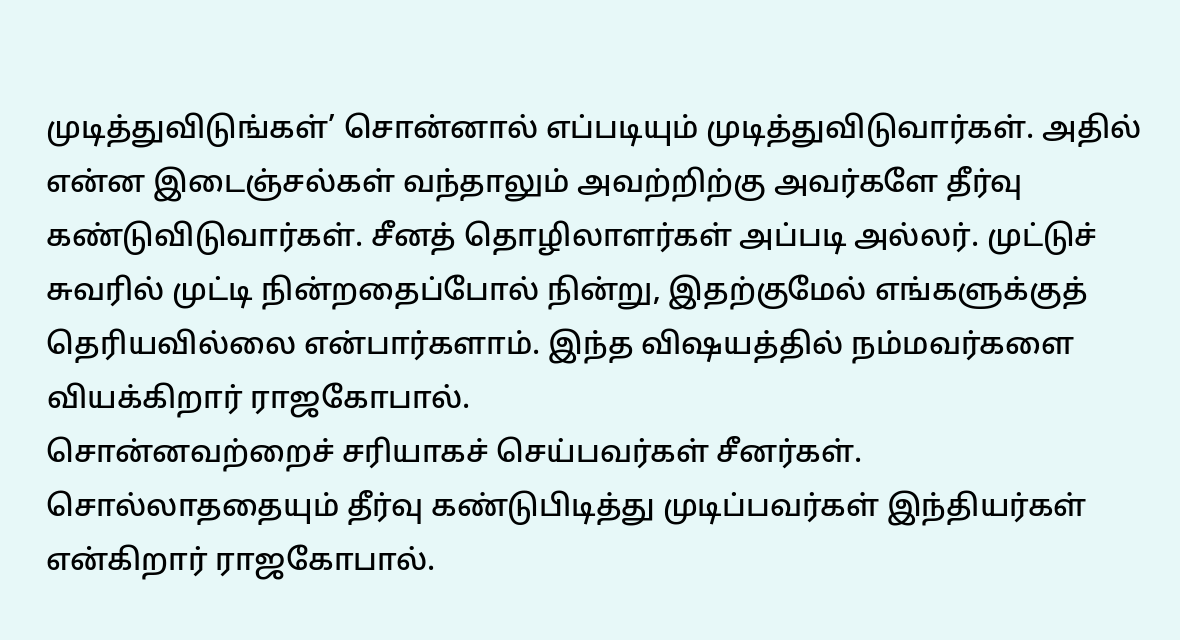முடித்துவிடுங்கள்’ சொன்னால் எப்படியும் முடித்துவிடுவார்கள். அதில் என்ன இடைஞ்சல்கள் வந்தாலும் அவற்றிற்கு அவர்களே தீர்வு கண்டுவிடுவார்கள். சீனத் தொழிலாளர்கள் அப்படி அல்லர். முட்டுச் சுவரில் முட்டி நின்றதைப்போல் நின்று, இதற்குமேல் எங்களுக்குத் தெரியவில்லை என்பார்களாம். இந்த விஷயத்தில் நம்மவர்களை வியக்கிறார் ராஜகோபால்.
சொன்னவற்றைச் சரியாகச் செய்பவர்கள் சீனர்கள். சொல்லாததையும் தீர்வு கண்டுபிடித்து முடிப்பவர்கள் இந்தியர்கள் என்கிறார் ராஜகோபால்.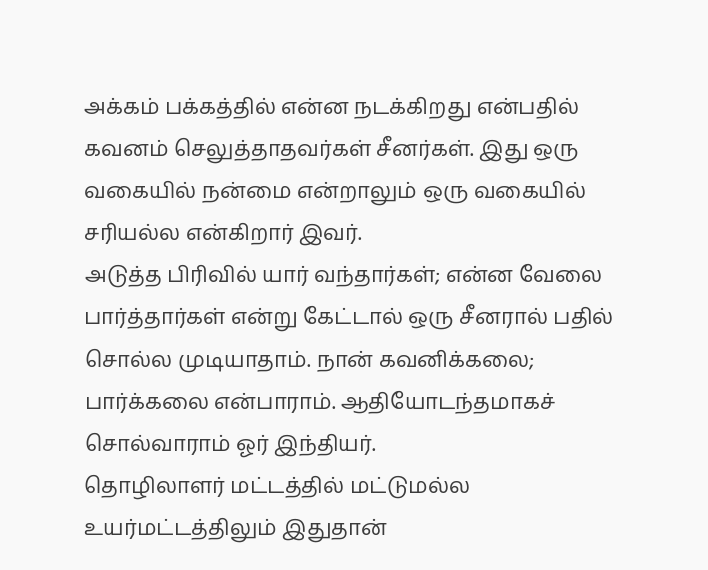அக்கம் பக்கத்தில் என்ன நடக்கிறது என்பதில் கவனம் செலுத்தாதவர்கள் சீனர்கள். இது ஒரு வகையில் நன்மை என்றாலும் ஒரு வகையில் சரியல்ல என்கிறார் இவர்.
அடுத்த பிரிவில் யார் வந்தார்கள்; என்ன வேலை பார்த்தார்கள் என்று கேட்டால் ஒரு சீனரால் பதில் சொல்ல முடியாதாம். நான் கவனிக்கலை; பார்க்கலை என்பாராம். ஆதியோடந்தமாகச் சொல்வாராம் ஓர் இந்தியர்.
தொழிலாளர் மட்டத்தில் மட்டுமல்ல உயர்மட்டத்திலும் இதுதான்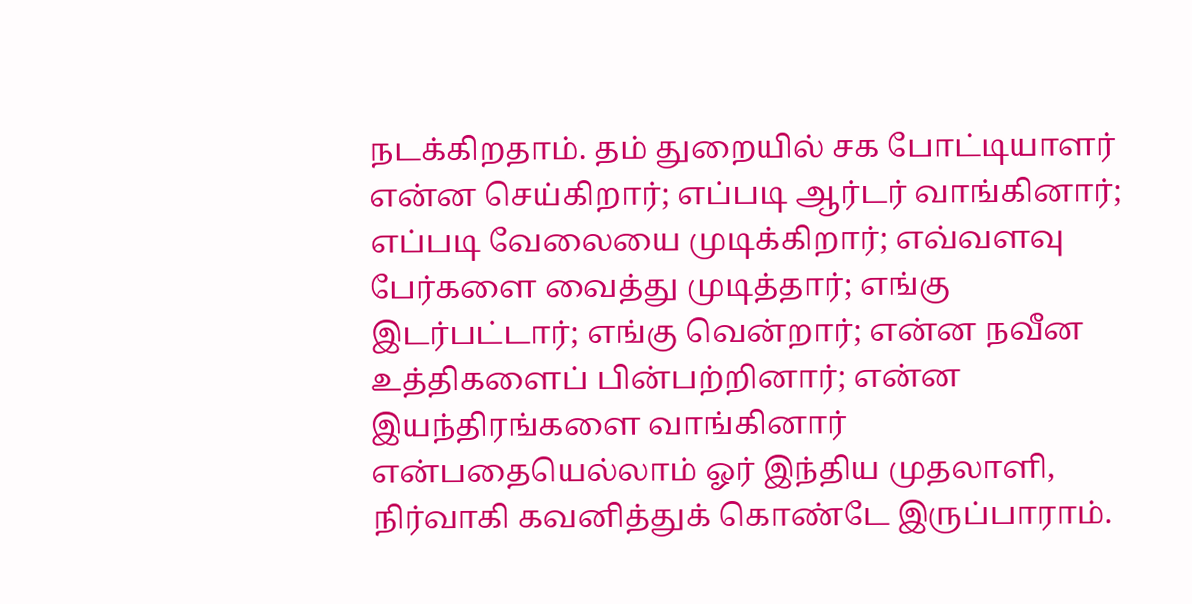நடக்கிறதாம். தம் துறையில் சக போட்டியாளர் என்ன செய்கிறார்; எப்படி ஆர்டர் வாங்கினார்; எப்படி வேலையை முடிக்கிறார்; எவ்வளவு பேர்களை வைத்து முடித்தார்; எங்கு இடர்பட்டார்; எங்கு வென்றார்; என்ன நவீன உத்திகளைப் பின்பற்றினார்; என்ன இயந்திரங்களை வாங்கினார் என்பதையெல்லாம் ஓர் இந்திய முதலாளி, நிர்வாகி கவனித்துக் கொண்டே இருப்பாராம்.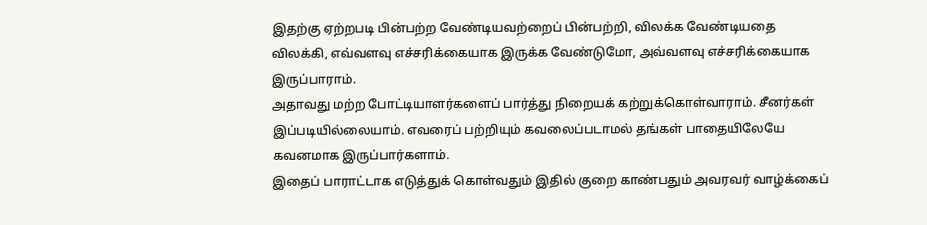இதற்கு ஏற்றபடி பின்பற்ற வேண்டியவற்றைப் பின்பற்றி, விலக்க வேண்டியதை விலக்கி, எவ்வளவு எச்சரிக்கையாக இருக்க வேண்டுமோ, அவ்வளவு எச்சரிக்கையாக இருப்பாராம்.
அதாவது மற்ற போட்டியாளர்களைப் பார்த்து நிறையக் கற்றுக்கொள்வாராம். சீனர்கள் இப்படியில்லையாம். எவரைப் பற்றியும் கவலைப்படாமல் தங்கள் பாதையிலேயே கவனமாக இருப்பார்களாம்.
இதைப் பாராட்டாக எடுத்துக் கொள்வதும் இதில் குறை காண்பதும் அவரவர் வாழ்க்கைப்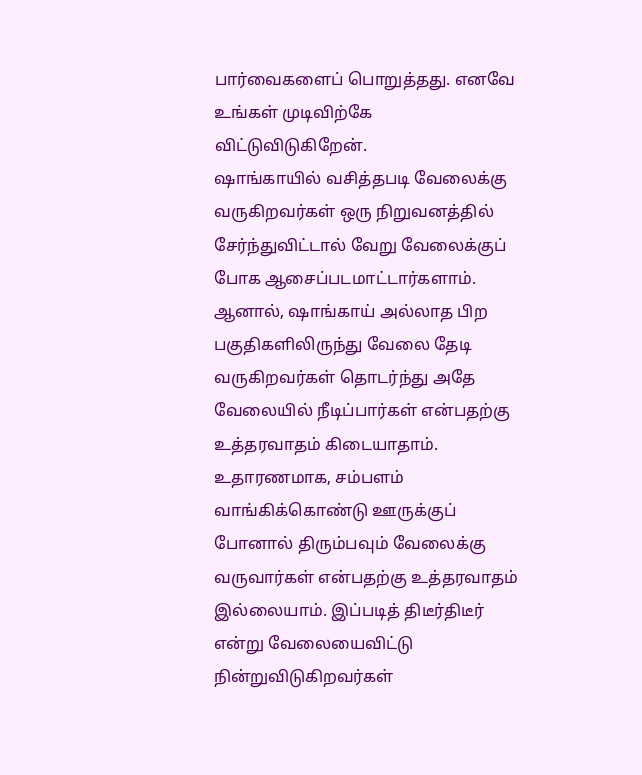பார்வைகளைப் பொறுத்தது. எனவே உங்கள் முடிவிற்கே விட்டுவிடுகிறேன்.
ஷாங்காயில் வசித்தபடி வேலைக்கு வருகிறவர்கள் ஒரு நிறுவனத்தில் சேர்ந்துவிட்டால் வேறு வேலைக்குப் போக ஆசைப்படமாட்டார்களாம்.
ஆனால், ஷாங்காய் அல்லாத பிற பகுதிகளிலிருந்து வேலை தேடி வருகிறவர்கள் தொடர்ந்து அதே வேலையில் நீடிப்பார்கள் என்பதற்கு உத்தரவாதம் கிடையாதாம். உதாரணமாக, சம்பளம் வாங்கிக்கொண்டு ஊருக்குப் போனால் திரும்பவும் வேலைக்கு வருவார்கள் என்பதற்கு உத்தரவாதம் இல்லையாம். இப்படித் திடீர்திடீர் என்று வேலையைவிட்டு நின்றுவிடுகிறவர்கள்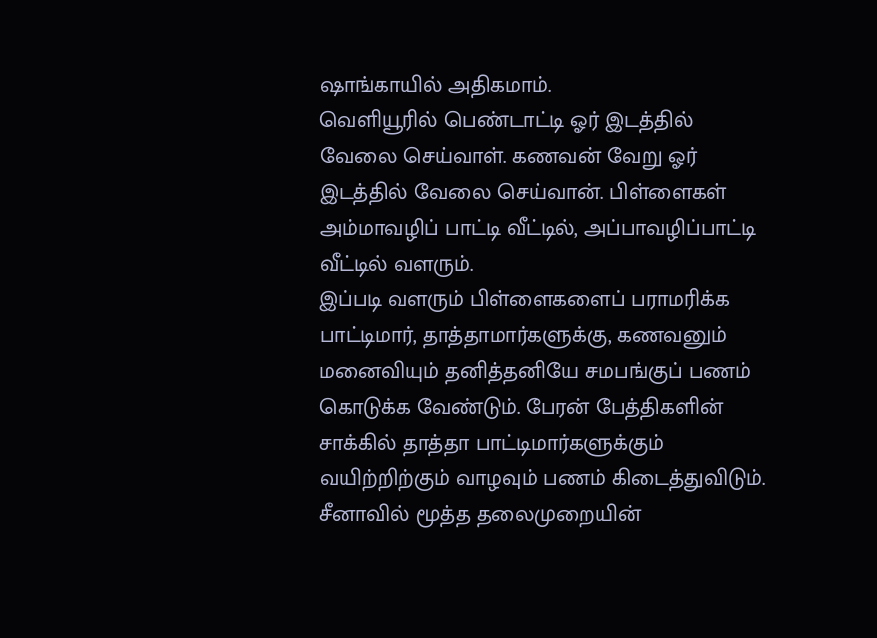ஷாங்காயில் அதிகமாம்.
வெளியூரில் பெண்டாட்டி ஓர் இடத்தில் வேலை செய்வாள். கணவன் வேறு ஓர் இடத்தில் வேலை செய்வான். பிள்ளைகள் அம்மாவழிப் பாட்டி வீட்டில், அப்பாவழிப்பாட்டி வீட்டில் வளரும்.
இப்படி வளரும் பிள்ளைகளைப் பராமரிக்க பாட்டிமார், தாத்தாமார்களுக்கு, கணவனும் மனைவியும் தனித்தனியே சமபங்குப் பணம் கொடுக்க வேண்டும். பேரன் பேத்திகளின் சாக்கில் தாத்தா பாட்டிமார்களுக்கும் வயிற்றிற்கும் வாழவும் பணம் கிடைத்துவிடும்.
சீனாவில் மூத்த தலைமுறையின்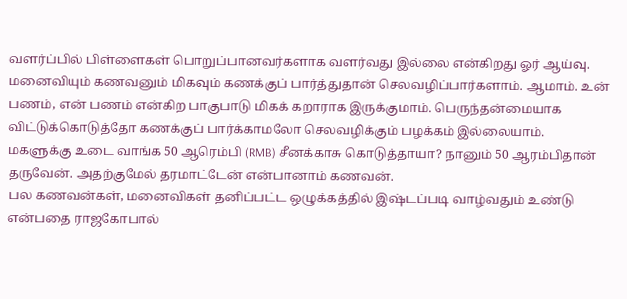வளர்ப்பில் பிள்ளைகள் பொறுப்பானவர்களாக வளர்வது இல்லை என்கிறது ஓர் ஆய்வு. மனைவியும் கணவனும் மிகவும் கணக்குப் பார்த்துதான் செலவழிப்பார்களாம். ஆமாம். உன் பணம், என் பணம் என்கிற பாகுபாடு மிகக் கறாராக இருக்குமாம். பெருந்தன்மையாக விட்டுக்கொடுத்தோ கணக்குப் பார்க்காமலோ செலவழிக்கும் பழக்கம் இல்லையாம்.
மகளுக்கு உடை வாங்க 50 ஆரெம்பி (RMB) சீனக்காசு கொடுத்தாயா? நானும் 50 ஆரம்பிதான் தருவேன். அதற்குமேல் தரமாட்டேன் என்பானாம் கணவன்.
பல கணவன்கள், மனைவிகள் தனிப்பட்ட ஒழுக்கத்தில் இஷ்டப்படி வாழ்வதும் உண்டு என்பதை ராஜகோபால்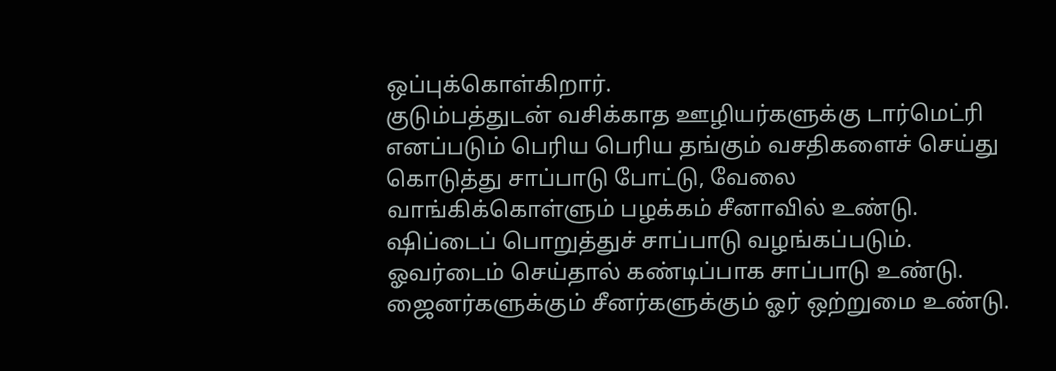ஒப்புக்கொள்கிறார்.
குடும்பத்துடன் வசிக்காத ஊழியர்களுக்கு டார்மெட்ரி எனப்படும் பெரிய பெரிய தங்கும் வசதிகளைச் செய்து கொடுத்து சாப்பாடு போட்டு, வேலை வாங்கிக்கொள்ளும் பழக்கம் சீனாவில் உண்டு.
ஷிப்டைப் பொறுத்துச் சாப்பாடு வழங்கப்படும். ஓவர்டைம் செய்தால் கண்டிப்பாக சாப்பாடு உண்டு. ஜைனர்களுக்கும் சீனர்களுக்கும் ஓர் ஒற்றுமை உண்டு.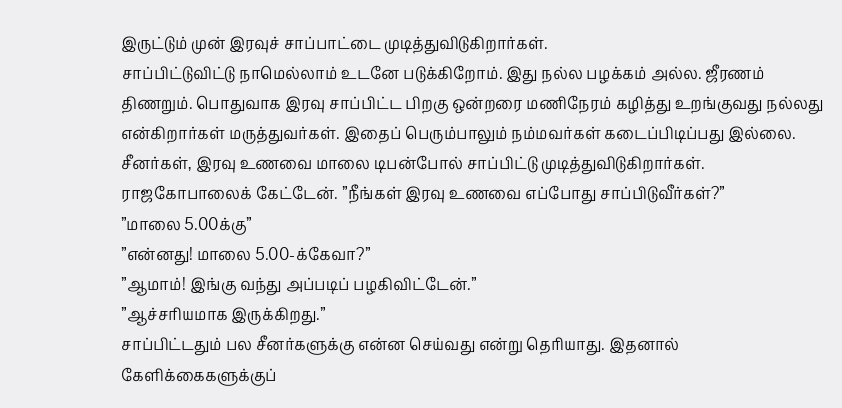இருட்டும் முன் இரவுச் சாப்பாட்டை முடித்துவிடுகிறார்கள்.
சாப்பிட்டுவிட்டு நாமெல்லாம் உடனே படுக்கிறோம். இது நல்ல பழக்கம் அல்ல. ஜீரணம் திணறும். பொதுவாக இரவு சாப்பிட்ட பிறகு ஒன்றரை மணிநேரம் கழித்து உறங்குவது நல்லது என்கிறார்கள் மருத்துவர்கள். இதைப் பெரும்பாலும் நம்மவர்கள் கடைப்பிடிப்பது இல்லை.
சீனர்கள், இரவு உணவை மாலை டிபன்போல் சாப்பிட்டு முடித்துவிடுகிறார்கள்.
ராஜகோபாலைக் கேட்டேன். ”நீங்கள் இரவு உணவை எப்போது சாப்பிடுவீர்கள்?”
”மாலை 5.00க்கு”
”என்னது! மாலை 5.00-க்கேவா?”
”ஆமாம்! இங்கு வந்து அப்படிப் பழகிவிட்டேன்.”
”ஆச்சரியமாக இருக்கிறது.”
சாப்பிட்டதும் பல சீனர்களுக்கு என்ன செய்வது என்று தெரியாது. இதனால் கேளிக்கைகளுக்குப்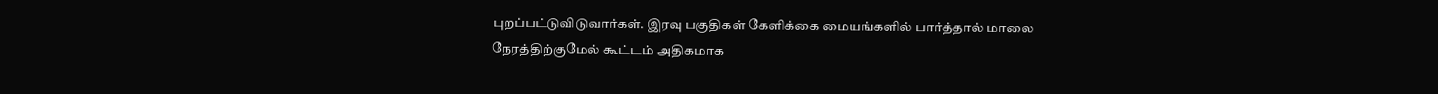புறப்பட்டுவிடுவார்கள். இரவு பகுதிகள் கேளிக்கை மையங்களில் பார்த்தால் மாலை நேரத்திற்குமேல் கூட்டம் அதிகமாக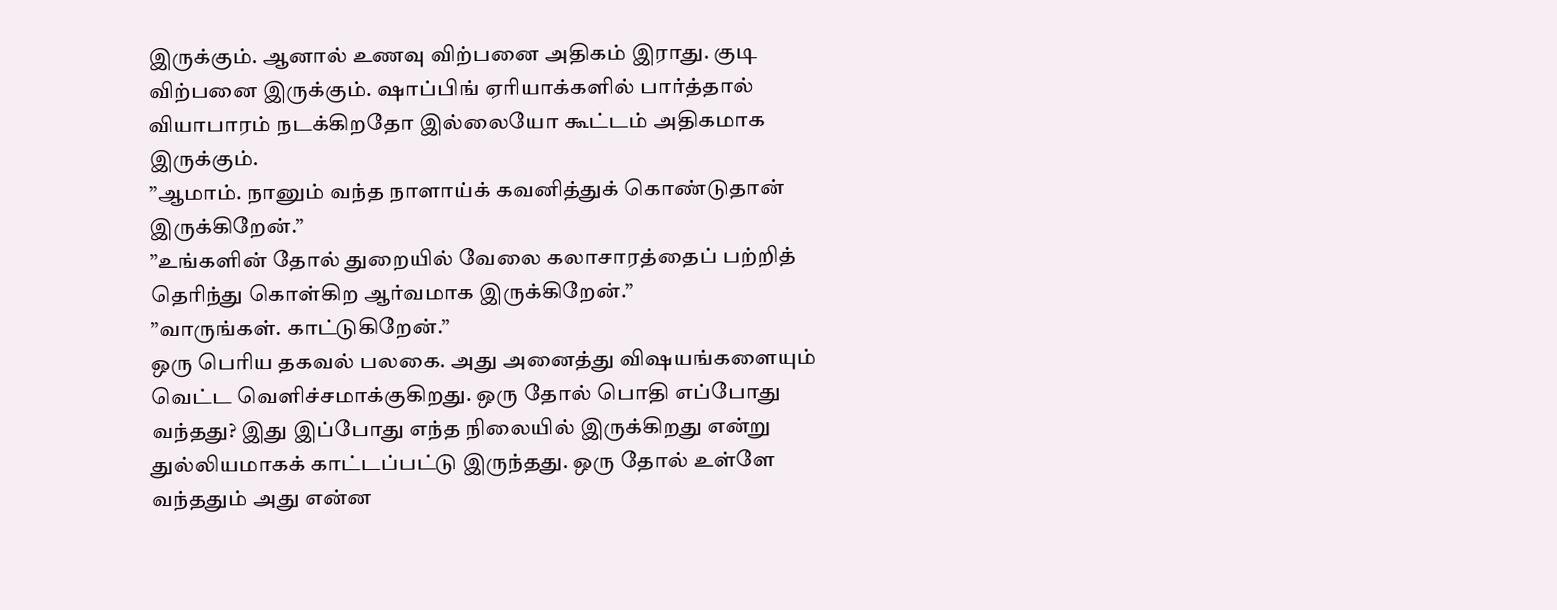இருக்கும். ஆனால் உணவு விற்பனை அதிகம் இராது. குடி விற்பனை இருக்கும். ஷாப்பிங் ஏரியாக்களில் பார்த்தால் வியாபாரம் நடக்கிறதோ இல்லையோ கூட்டம் அதிகமாக இருக்கும்.
”ஆமாம். நானும் வந்த நாளாய்க் கவனித்துக் கொண்டுதான் இருக்கிறேன்.”
”உங்களின் தோல் துறையில் வேலை கலாசாரத்தைப் பற்றித் தெரிந்து கொள்கிற ஆர்வமாக இருக்கிறேன்.”
”வாருங்கள். காட்டுகிறேன்.”
ஒரு பெரிய தகவல் பலகை. அது அனைத்து விஷயங்களையும் வெட்ட வெளிச்சமாக்குகிறது. ஒரு தோல் பொதி எப்போது வந்தது? இது இப்போது எந்த நிலையில் இருக்கிறது என்று துல்லியமாகக் காட்டப்பட்டு இருந்தது. ஒரு தோல் உள்ளே வந்ததும் அது என்ன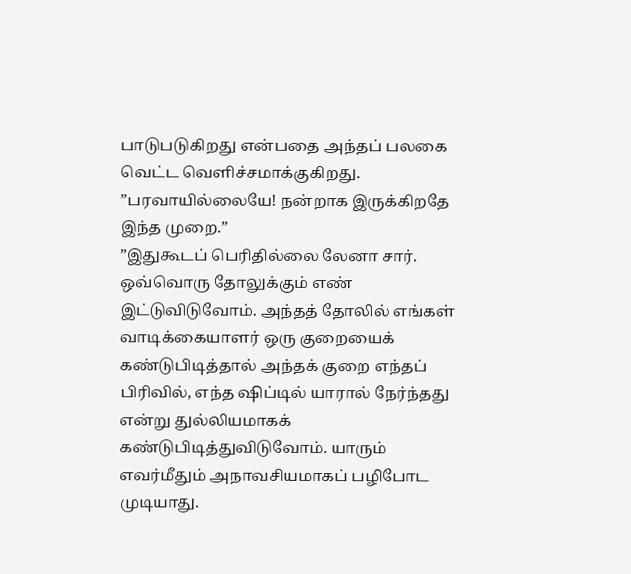பாடுபடுகிறது என்பதை அந்தப் பலகை வெட்ட வெளிச்சமாக்குகிறது.
”பரவாயில்லையே! நன்றாக இருக்கிறதே இந்த முறை.”
”இதுகூடப் பெரிதில்லை லேனா சார். ஒவ்வொரு தோலுக்கும் எண் இட்டுவிடுவோம். அந்தத் தோலில் எங்கள் வாடிக்கையாளர் ஒரு குறையைக் கண்டுபிடித்தால் அந்தக் குறை எந்தப் பிரிவில், எந்த ஷிப்டில் யாரால் நேர்ந்தது என்று துல்லியமாகக் கண்டுபிடித்துவிடுவோம். யாரும் எவர்மீதும் அநாவசியமாகப் பழிபோட முடியாது.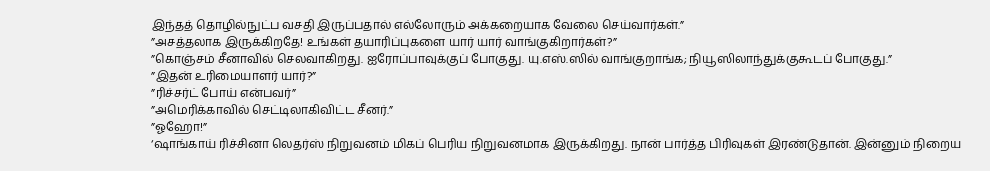இந்தத் தொழில்நுட்ப வசதி இருப்பதால் எல்லோரும் அக்கறையாக வேலை செய்வார்கள்.”
”அசத்தலாக இருக்கிறதே! உங்கள் தயாரிப்புகளை யார் யார் வாங்குகிறார்கள்?”
”கொஞ்சம் சீனாவில் செலவாகிறது. ஐரோப்பாவுக்குப் போகுது. யு.எஸ்.ஸில் வாங்குறாங்க; நியூஸிலாந்துக்குகூடப் போகுது.”
”இதன் உரிமையாளர் யார்?”
”ரிச்சர்ட் போய் என்பவர்”
”அமெரிக்காவில் செட்டிலாகிவிட்ட சீனர்.”
”ஓஹோ!”
‘ஷாங்காய் ரிச்சினா லெதர்ஸ் நிறுவனம் மிகப் பெரிய நிறுவனமாக இருக்கிறது. நான் பார்த்த பிரிவுகள் இரண்டுதான். இன்னும் நிறைய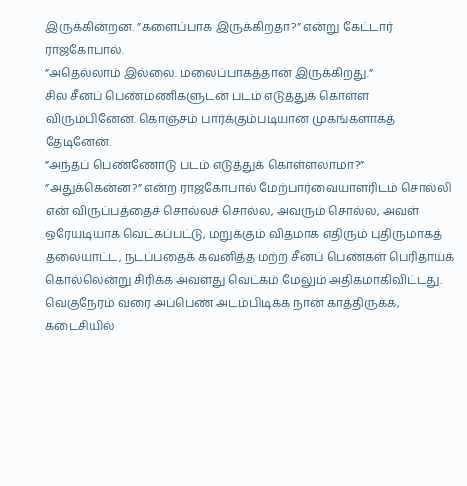இருக்கின்றன. ”களைப்பாக இருக்கிறதா?” என்று கேட்டார் ராஜகோபால்.
”அதெல்லாம் இல்லை. மலைப்பாகத்தான் இருக்கிறது.”
சில சீனப் பெண்மணிகளுடன் படம் எடுத்துக் கொள்ள விரும்பினேன். கொஞ்சம் பார்க்கும்படியான முகங்களாகத் தேடினேன்.
”அந்தப் பெண்ணோடு படம் எடுத்துக் கொள்ளலாமா?”
”அதுக்கென்ன?” என்ற ராஜகோபால் மேற்பார்வையாளரிடம் சொல்லி என் விருப்பத்தைச் சொல்லச் சொல்ல, அவரும் சொல்ல, அவள் ஒரேயடியாக வெட்கப்பட்டு, மறுக்கும் விதமாக எதிரும் புதிருமாகத் தலையாட்ட, நடப்பதைக் கவனித்த மற்ற சீனப் பெண்கள் பெரிதாய்க் கொல்லென்று சிரிக்க அவளது வெட்கம் மேலும் அதிகமாகிவிட்டது.
வெகுநேரம் வரை அப்பெண் அடம்பிடிக்க நான் காத்திருக்க, கடைசியில்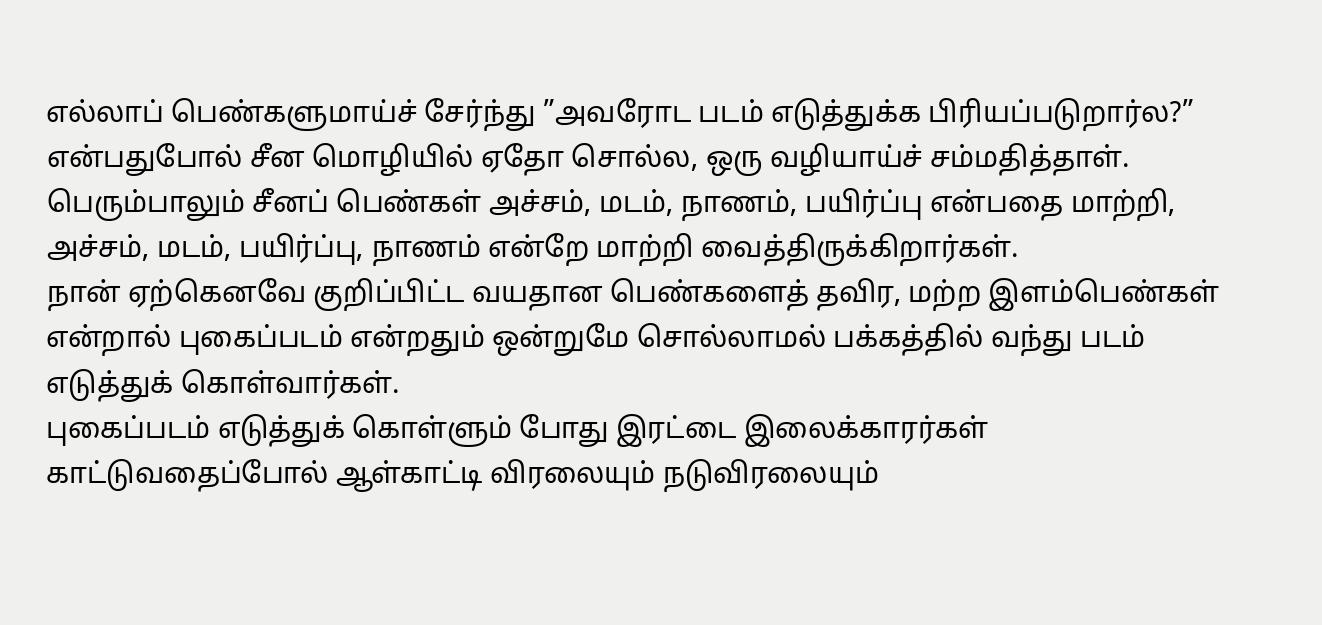எல்லாப் பெண்களுமாய்ச் சேர்ந்து ”அவரோட படம் எடுத்துக்க பிரியப்படுறார்ல?” என்பதுபோல் சீன மொழியில் ஏதோ சொல்ல, ஒரு வழியாய்ச் சம்மதித்தாள்.
பெரும்பாலும் சீனப் பெண்கள் அச்சம், மடம், நாணம், பயிர்ப்பு என்பதை மாற்றி, அச்சம், மடம், பயிர்ப்பு, நாணம் என்றே மாற்றி வைத்திருக்கிறார்கள்.
நான் ஏற்கெனவே குறிப்பிட்ட வயதான பெண்களைத் தவிர, மற்ற இளம்பெண்கள் என்றால் புகைப்படம் என்றதும் ஒன்றுமே சொல்லாமல் பக்கத்தில் வந்து படம் எடுத்துக் கொள்வார்கள்.
புகைப்படம் எடுத்துக் கொள்ளும் போது இரட்டை இலைக்காரர்கள் காட்டுவதைப்போல் ஆள்காட்டி விரலையும் நடுவிரலையும்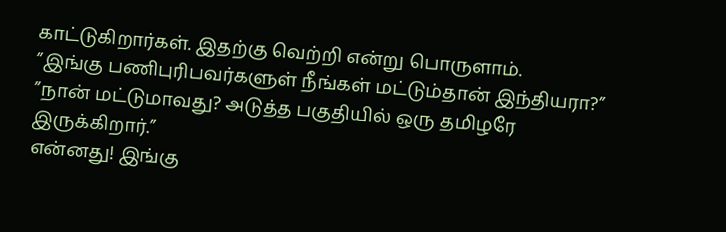காட்டுகிறார்கள். இதற்கு வெற்றி என்று பொருளாம்.
”இங்கு பணிபுரிபவர்களுள் நீங்கள் மட்டும்தான் இந்தியரா?”
”நான் மட்டுமாவது? அடுத்த பகுதியில் ஒரு தமிழரே இருக்கிறார்.”
என்னது! இங்கு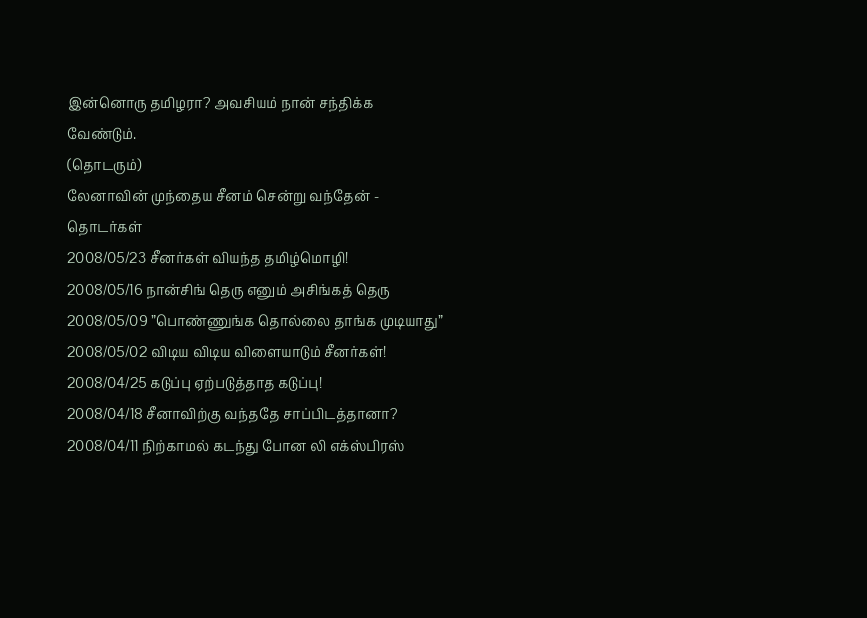இன்னொரு தமிழரா? அவசியம் நான் சந்திக்க வேண்டும்.
(தொடரும்)
லேனாவின் முந்தைய சீனம் சென்று வந்தேன் - தொடர்கள்
2008/05/23 சீனர்கள் வியந்த தமிழ்மொழி!
2008/05/16 நான்சிங் தெரு எனும் அசிங்கத் தெரு
2008/05/09 ”பொண்ணுங்க தொல்லை தாங்க முடியாது”
2008/05/02 விடிய விடிய விளையாடும் சீனர்கள்!
2008/04/25 கடுப்பு ஏற்படுத்தாத கடுப்பு!
2008/04/18 சீனாவிற்கு வந்ததே சாப்பிடத்தானா?
2008/04/11 நிற்காமல் கடந்து போன லி எக்ஸ்பிரஸ்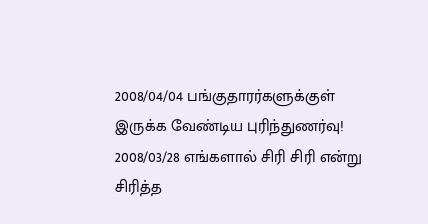2008/04/04 பங்குதாரர்களுக்குள் இருக்க வேண்டிய புரிந்துணர்வு!
2008/03/28 எங்களால் சிரி சிரி என்று சிரித்த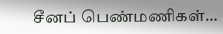சீனப் பெண்மணிகள்…